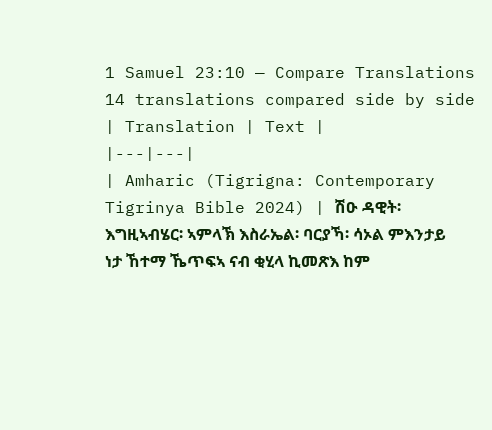1 Samuel 23:10 — Compare Translations
14 translations compared side by side
| Translation | Text |
|---|---|
| Amharic (Tigrigna: Contemporary Tigrinya Bible 2024) | ሽዑ ዳዊት፡ እግዚኣብሄር፡ ኣምላኽ እስራኤል፡ ባርያኻ፡ ሳኦል ምእንታይ ነታ ኸተማ ኼጥፍኣ ናብ ቂሂላ ኪመጽእ ከም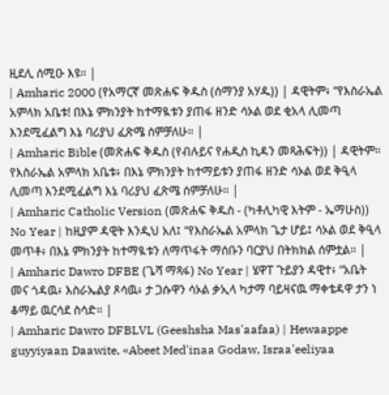ዚደሊ ሰሚዑ እዩ። |
| Amharic 2000 (የአማርኛ መጽሐፍ ቅዱስ (ሰማንያ አሃዱ)) | ዳዊትም፥ “የእስራኤል አምላክ አቤቱ! በእኔ ምክንያት ከተማዪቱን ያጠፋ ዘንድ ሳኦል ወደ ቂአላ ሊመጣ እንደሚፈልግ እኔ ባሪያህ ፈጽሜ ሰምቻለሁ። |
| Amharic Bible (መጽሐፍ ቅዱስ (የብሉይና የሐዲስ ኪዳን መጻሕፍት)) | ዳዊትም። የእስራኤል አምላክ አቤቱ፥ በእኔ ምክንያት ከተማይቱን ያጠፋ ዘንድ ሳኦል ወደ ቅዒላ ሊመጣ እንደሚፈልግ እኔ ባሪያህ ፈጽሜ ሰምቻለሁ። |
| Amharic Catholic Version (መጽሐፍ ቅዱስ - (ካቶሊካዊ እትም - ኤማሁስ)) No Year | ከዚያም ዳዊት እንዲህ አለ፤ “የእስራኤል አምላክ ጌታ ሆይ፤ ሳኦል ወደ ቅዒላ መጥቶ፥ በእኔ ምክንያት ከተማዪቱን ለማጥፋት ማሰቡን ባርያህ በትክክል ሰምቷል። |
| Amharic Dawro DFBE (ጌሻ ማጻፋ) No Year | ሄዋፐ ጉይያን ዳዊተ፥ “አቤት መና ጎዳዉ፥ እስራኤልያ ጾሳዉ፥ ታ ጋሱዋን ሳኦል ቃኢላ ካታማ ባይዛናዉ ማቀቴዳዋ ታን ነ ቆማይ ዉርሳደ ስሳድ። |
| Amharic Dawro DFBLVL (Geeshsha Mas'aafaa) | Hewaappe guyyiyaan Daawite, «Abeet Med'inaa Godaw, Israa'eeliyaa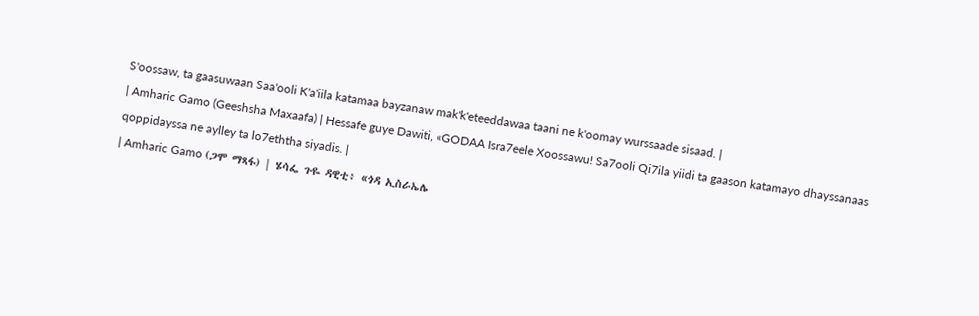S'oossaw, ta gaasuwaan Saa'ooli K'a'iila katamaa bayzanaw mak'k'eteeddawaa taani ne k'oomay wurssaade sisaad. |
| Amharic Gamo (Geeshsha Maxaafa) | Hessafe guye Dawiti, «GODAA Isra7eele Xoossawu! Sa7ooli Qi7ila yiidi ta gaason katamayo dhayssanaas qoppidayssa ne aylley ta lo7eththa siyadis. |
| Amharic Gamo (ጋሞ ማጻፋ) | ሄሳፌ ጉዬ ዳዊቲ፥ «ጎዳ ኢስራኤሌ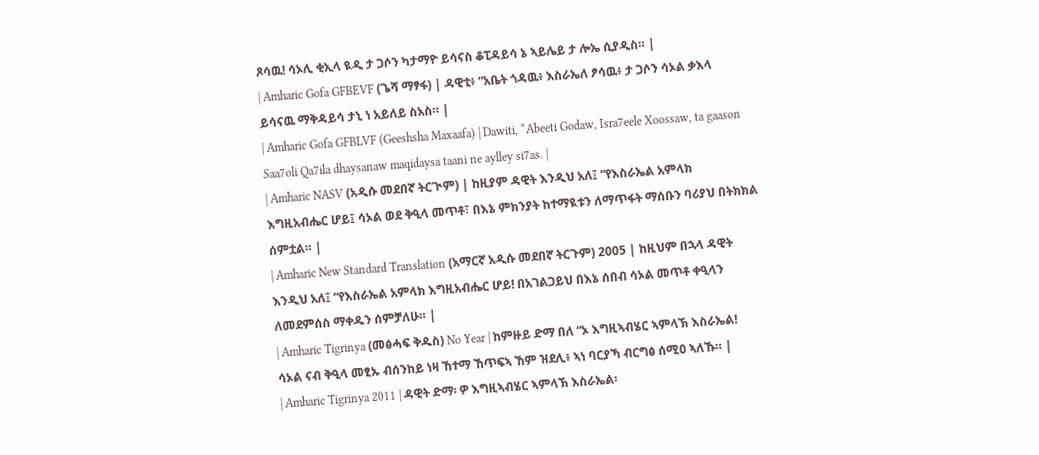ጾሳዉ! ሳኦሊ ቂኢላ ዪዲ ታ ጋሶን ካታማዮ ይሳናስ ቆፒዳይሳ ኔ ኣይሌይ ታ ሎኤ ሲያዲስ። |
| Amharic Gofa GFBEVF (ጌሻ ማፃፋ) | ዳዊቲ፥ “አቤት ጎዳዉ፥ እስራኤለ ፆሳዉ፥ ታ ጋሶን ሳኦል ቃእላ ይሳናዉ ማቅዳይሳ ታኒ ነ አይለይ ስአስ። |
| Amharic Gofa GFBLVF (Geeshsha Maxaafa) | Dawiti, “Abeeti Godaw, Isra7eele Xoossaw, ta gaason Saa7oli Qa7ila dhaysanaw maqidaysa taani ne aylley si7as. |
| Amharic NASV (አዲሱ መደበኛ ትርጒም) | ከዚያም ዳዊት እንዲህ አለ፤ “የእስራኤል አምላክ እግዚአብሔር ሆይ፤ ሳኦል ወደ ቅዒላ መጥቶ፣ በእኔ ምክንያት ከተማዪቱን ለማጥፋት ማሰቡን ባሪያህ በትክክል ሰምቷል። |
| Amharic New Standard Translation (አማርኛ አዲሱ መደበኛ ትርጉም) 2005 | ከዚህም በኋላ ዳዊት እንዲህ አለ፤ “የእስራኤል አምላክ እግዚአብሔር ሆይ! በአገልጋይህ በእኔ ሰበብ ሳኦል መጥቶ ቀዒላን ለመደምሰስ ማቀዱን ሰምቻለሁ። |
| Amharic Tigrinya (መፅሓፍ ቅዱስ) No Year | ከምዙይ ድማ በለ “ኦ እግዚኣብሄር ኣምላኽ እስራኤል! ሳኦል ናብ ቅዒላ መፂኡ ብሰንከይ ነዛ ኸተማ ኸጥፍኣ ኸም ዝደሊ፥ ኣነ ባርያኻ ብርግፅ ሰሚዐ ኣለኹ። |
| Amharic Tigrinya 2011 | ዳዊት ድማ፡ ዎ እግዚኣብሄር ኣምላኽ እስራኤል፡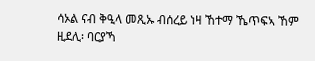ሳኦል ናብ ቅዒላ መጺኡ ብሰረይ ነዛ ኸተማ ኼጥፍኣ ኸም ዚደሊ፡ ባርያኻ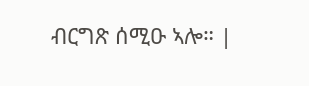ብርግጽ ሰሚዑ ኣሎ። |